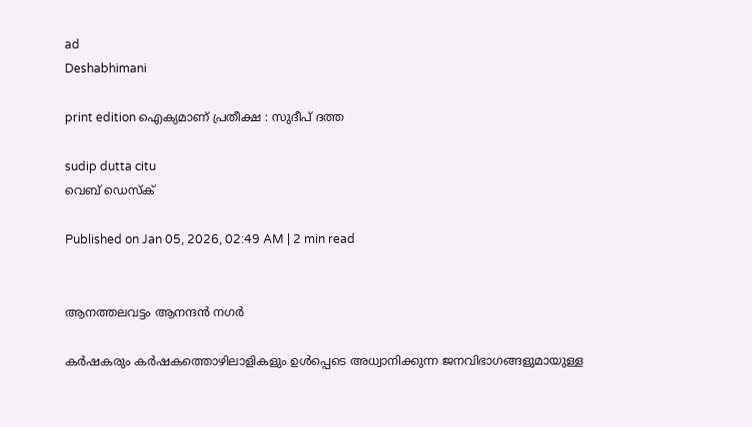ad
Deshabhimani

print edition ഐക്യമാണ് പ്രതീക്ഷ : സുദീപ്‌ ദത്ത

sudip dutta citu
വെബ് ഡെസ്ക്

Published on Jan 05, 2026, 02:49 AM | 2 min read


ആനത്തലവട്ടം ആനന്ദൻ നഗർ

കർഷകരും കർഷകത്തൊഴിലാളികളും ഉൾപ്പെടെ അധ്വാനിക്കുന്ന ജനവിഭാഗങ്ങളുമായുള്ള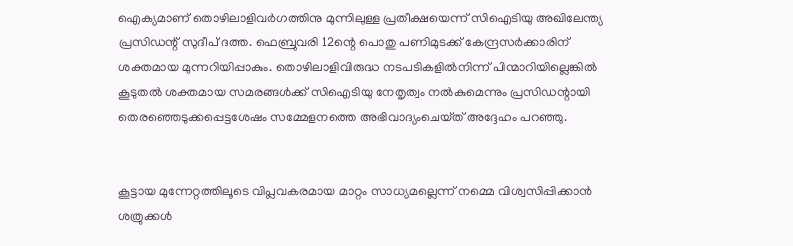ഐക്യമാണ് തൊഴിലാളിവർഗത്തിനു മുന്നിലുള്ള പ്രതീക്ഷയെന്ന്‌ സിഐടിയു അഖിലേന്ത്യ പ്രസിഡന്റ്‌ സുദീപ്‌ ദത്ത. ഫെബ്രുവരി 12ന്റെ പൊതു പണിമുടക്ക്‌ കേന്ദ്രസർക്കാരിന്‌ ശക്തമായ മുന്നറിയിപ്പാകും. തൊഴിലാളിവിരുദ്ധ നടപടികളിൽനിന്ന്‌ പിന്മാറിയില്ലെങ്കിൽ കൂടുതൽ ശക്തമായ സമരങ്ങൾക്ക്‌ സിഐടിയു നേതൃത്വം നൽകുമെന്നും പ്രസിഡന്റായി തെരഞ്ഞെടുക്കപ്പെട്ടശേഷം സമ്മേളനത്തെ അഭിവാദ്യംചെയ്‌ത്‌ അദ്ദേഹം പറഞ്ഞു.


കൂട്ടായ മുന്നേറ്റത്തിലൂടെ വിപ്ലവകരമായ മാറ്റം സാധ്യമല്ലെന്ന് നമ്മെ വിശ്വസിപ്പിക്കാൻ ശത്രുക്കൾ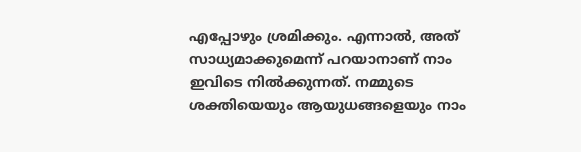എപ്പോഴും ശ്രമിക്കും. എന്നാൽ, അത് സാധ്യമാക്കുമെന്ന് പറയാനാണ് നാം ഇവിടെ നിൽക്കുന്നത്. നമ്മുടെ ശക്തിയെയും ആയുധങ്ങളെയും നാം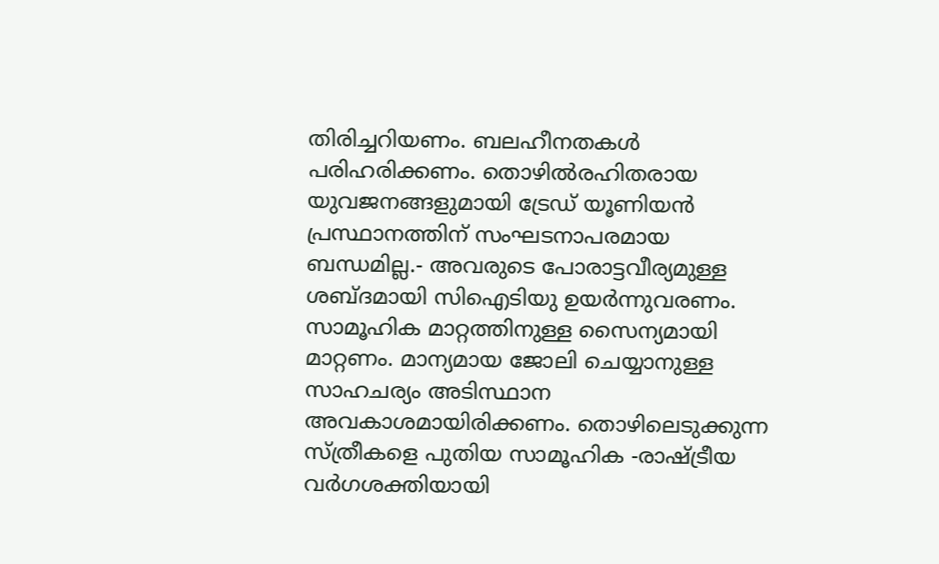തിരിച്ചറിയണം. ബലഹീനതകൾ പരിഹരിക്കണം. തൊഴിൽരഹിതരായ യുവജനങ്ങളുമായി ട്രേഡ് യൂണിയൻ പ്രസ്ഥാനത്തിന് സംഘടനാപരമായ ബന്ധമില്ല.- അവരുടെ പോരാട്ടവീര്യമുള്ള ശബ്ദമായി സിഐടിയു ഉയർന്നുവരണം. സാമൂഹിക മാറ്റത്തിനുള്ള സൈന്യമായി മാറ്റണം. മാന്യമായ ജോലി ചെയ്യാനുള്ള സാഹചര്യം അടിസ്ഥാന അവകാശമായിരിക്കണം. തൊഴിലെടുക്കുന്ന സ്ത്രീകളെ പുതിയ സാമൂഹിക -രാഷ്ട്രീയ വർഗശക്തിയായി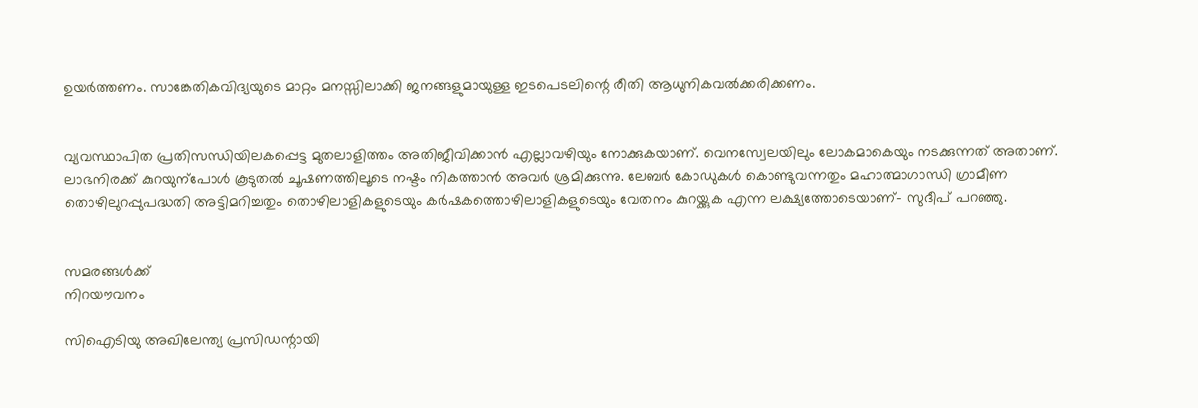ഉയർത്തണം. സാങ്കേതികവിദ്യയുടെ മാറ്റം മനസ്സിലാക്കി ജനങ്ങളുമായുള്ള ഇടപെടലിന്റെ രീതി ആധുനികവൽക്കരിക്കണം.


വ്യവസ്ഥാപിത പ്രതിസന്ധിയിലകപ്പെട്ട മുതലാളിത്തം അതിജീവിക്കാൻ എല്ലാവഴിയും നോക്കുകയാണ്‌. വെനസ്വേലയിലും ലോകമാകെയും നടക്കുന്നത്‌ അതാണ്‌. ലാഭനിരക്ക് കുറയുന്പോൾ കൂടുതൽ ചൂഷണത്തിലൂടെ നഷ്ടം നികത്താൻ അവർ ശ്രമിക്കുന്നു. ലേബർ കോഡുകൾ കൊണ്ടുവന്നതും മഹാത്മാഗാന്ധി ഗ്രാമീണ തൊഴിലുറപ്പുപദ്ധതി അട്ടിമറിച്ചതും തൊഴിലാളികളുടെയും കർഷകത്തൊഴിലാളികളുടെയും വേതനം കുറയ്ക്കുക എന്ന ലക്ഷ്യത്തോടെയാണ്‌– സുദീപ്‌ പറഞ്ഞു.


സമരങ്ങൾക്ക്‌
നിറയ‍ൗവനം

സിഐടിയു അഖിലേന്ത്യ പ്രസിഡന്റായി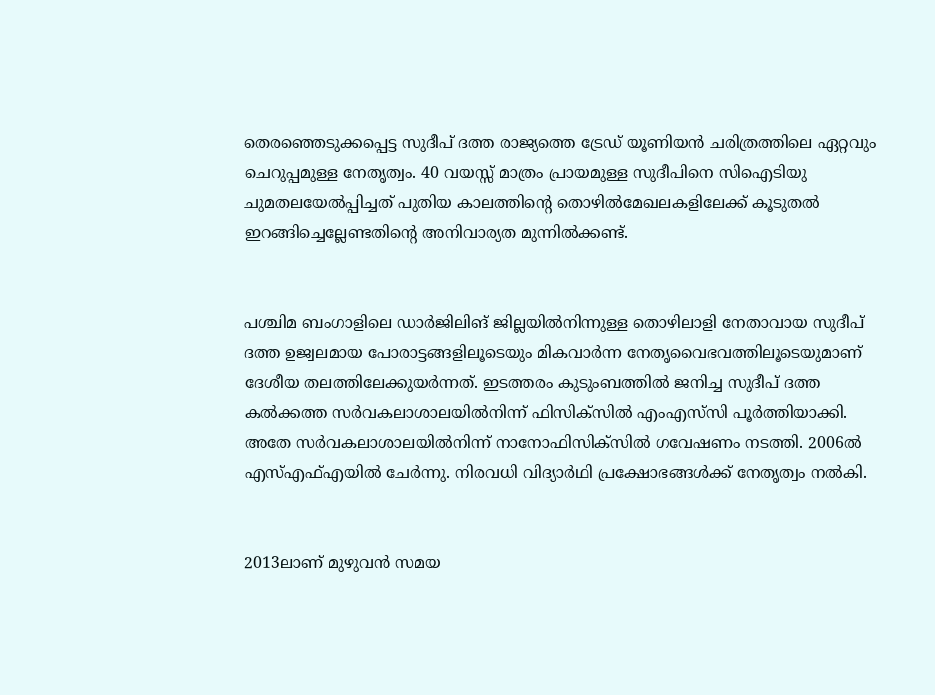തെരഞ്ഞെടുക്കപ്പെട്ട സുദീപ്‌ ദത്ത രാജ്യത്തെ ട്രേഡ്‌ യൂണിയൻ ചരിത്രത്തിലെ ഏറ്റവും ചെറുപ്പമുള്ള നേതൃത്വം. 40 വയസ്സ് മാത്രം പ്രായമുള്ള സുദീപിനെ സിഐടിയു ചുമതലയേൽപ്പിച്ചത്‌ പുതിയ കാലത്തിന്റെ തൊഴിൽമേഖലകളിലേക്ക്‌ കൂടുതൽ ഇറങ്ങിച്ചെല്ലേണ്ടതിന്റെ അനിവാര്യത മുന്നിൽക്കണ്ട്‌.


പശ്ചിമ ബംഗാളിലെ ഡാർജിലിങ്‌ ജില്ലയിൽനിന്നുള്ള തൊഴിലാളി നേതാവായ സുദീപ്‌ ദത്ത ഉജ്വലമായ പോരാട്ടങ്ങളിലൂടെയും മികവാർന്ന നേതൃവൈഭവത്തിലൂടെയുമാണ്‌ ദേശീയ തലത്തിലേക്കുയർന്നത്‌. ഇടത്തരം കുടുംബത്തിൽ ജനിച്ച സുദീപ്‌ ദത്ത കൽക്കത്ത സർവകലാശാലയിൽനിന്ന് ഫിസിക്‌സിൽ എംഎസ്‌സി പൂർത്തിയാക്കി. അതേ സർവകലാശാലയിൽനിന്ന് നാനോഫിസിക്‌സിൽ ഗവേഷണം നടത്തി. 2006ൽ എസ്‌എഫ്‌എയിൽ ചേർന്നു. നിരവധി വിദ്യാർഥി പ്രക്ഷോഭങ്ങൾക്ക് നേതൃത്വം നൽകി.


2013ലാണ്‌ മുഴുവൻ സമയ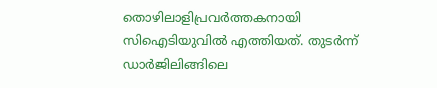തൊഴിലാളിപ്രവർത്തകനായി സിഐടിയുവിൽ എത്തിയത്‌. തുടർന്ന്‌ ഡാർജിലിങ്ങിലെ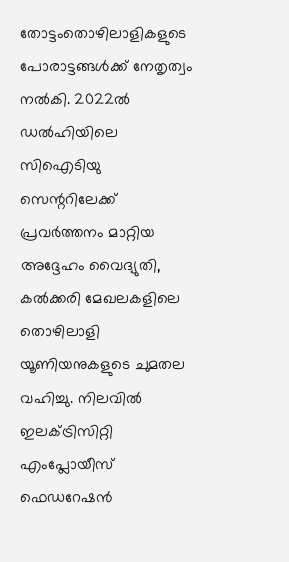തോട്ടംതൊഴിലാളികളുടെ പോരാട്ടങ്ങൾക്ക് നേതൃത്വം നൽകി. 2022ൽ ഡൽഹിയിലെ സിഐടിയു സെന്ററിലേക്ക്‌ പ്രവർത്തനം മാറ്റിയ അദ്ദേഹം വൈദ്യുതി, കൽക്കരി മേഖലകളിലെ തൊഴിലാളി യൂണിയനുകളുടെ ചുമതല വഹിച്ചു. നിലവിൽ ഇലക്‌ട്രിസിറ്റി എംപ്ലോയീസ് ഫെഡറേഷൻ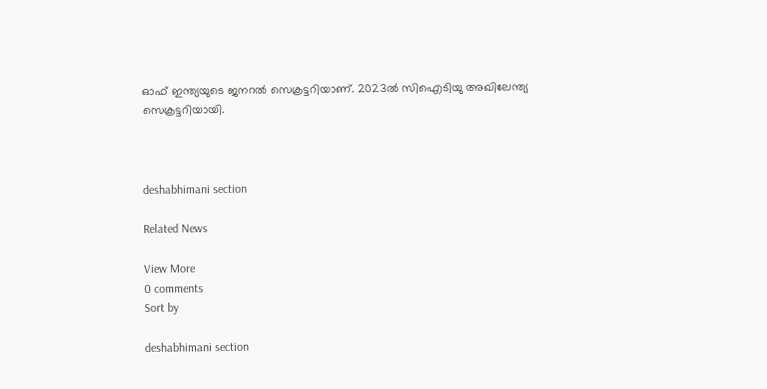ഓഫ് ഇന്ത്യയുടെ ജനറൽ സെക്രട്ടറിയാണ്. 2023ൽ സിഐടിയു അഖിലേന്ത്യ സെക്രട്ടറിയായി.



deshabhimani section

Related News

View More
0 comments
Sort by

deshabhimani section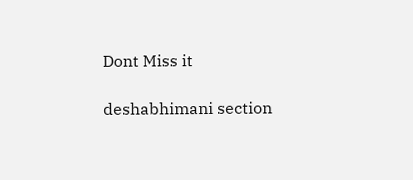Dont Miss it

deshabhimani section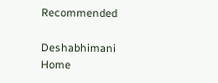Recommended

Deshabhimani
Home